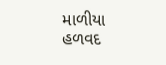માળીયા હળવદ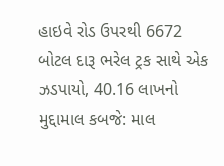હાઇવે રોડ ઉપરથી 6672 બોટલ દારૂ ભરેલ ટ્રક સાથે એક ઝડપાયો, 40.16 લાખનો મુદ્દામાલ કબજે: માલ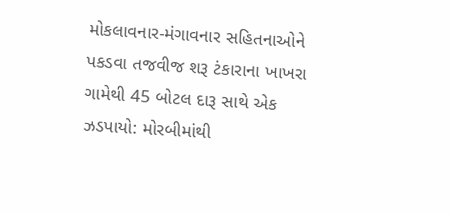મોકલાવનાર-મંગાવનાર સહિતનાઓને પકડવા તજવીજ શરૂ ટંકારાના ખાખરા ગામેથી 45 બોટલ દારૂ સાથે એક ઝડપાયો: મોરબીમાંથી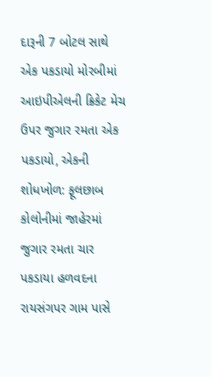દારૂની 7 બોટલ સાથે એક પકડાયો મોરબીમાં આઇપીએલની ક્રિકેટ મેચ ઉપર જુગાર રમતા એક પકડાયો, એકની શોધખોળ: ફૂલછાબ કોલોનીમાં જાહેરમાં જુગાર રમતા ચાર પકડાયા હળવદના રાયસંગપર ગામ પાસે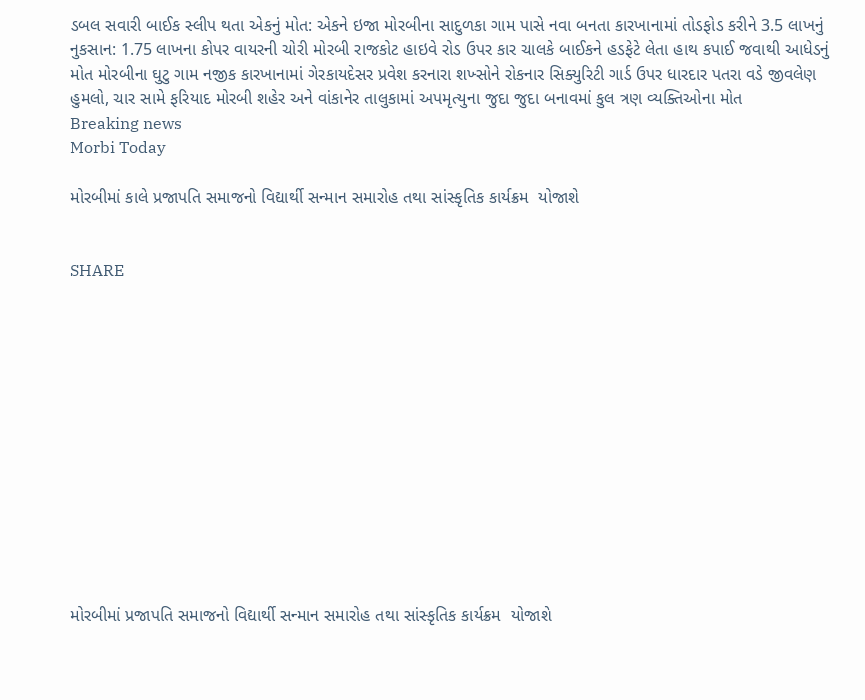ડબલ સવારી બાઈક સ્લીપ થતા એકનું મોત: એકને ઇજા મોરબીના સાદુળકા ગામ પાસે નવા બનતા કારખાનામાં તોડફોડ કરીને 3.5 લાખનું નુકસાન: 1.75 લાખના કોપર વાયરની ચોરી મોરબી રાજકોટ હાઇવે રોડ ઉપર કાર ચાલકે બાઈકને હડફેટે લેતા હાથ કપાઈ જવાથી આધેડનું મોત મોરબીના ઘુટુ ગામ નજીક કારખાનામાં ગેરકાયદેસર પ્રવેશ કરનારા શખ્સોને રોકનાર સિક્યુરિટી ગાર્ડ ઉપર ધારદાર પતરા વડે જીવલેણ હુમલો, ચાર સામે ફરિયાદ મોરબી શહેર અને વાંકાનેર તાલુકામાં અપમૃત્યુના જુદા જુદા બનાવમાં કુલ ત્રણ વ્યક્તિઓના મોત
Breaking news
Morbi Today

મોરબીમાં કાલે પ્રજાપતિ સમાજનો વિદ્યાર્થી સન્માન સમારોહ તથા સાંસ્કૃતિક કાર્યક્રમ  યોજાશે


SHARE













મોરબીમાં પ્રજાપતિ સમાજનો વિદ્યાર્થી સન્માન સમારોહ તથા સાંસ્કૃતિક કાર્યક્રમ  યોજાશે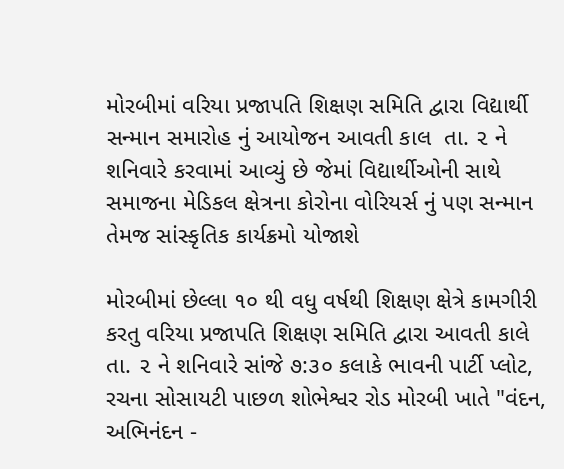મોરબીમાં વરિયા પ્રજાપતિ શિક્ષણ સમિતિ દ્વારા વિદ્યાર્થી સન્માન સમારોહ નું આયોજન આવતી કાલ  તા. ૨ ને શનિવારે કરવામાં આવ્યું છે જેમાં વિદ્યાર્થીઓની સાથે સમાજના મેડિકલ ક્ષેત્રના કોરોના વોરિયર્સ નું પણ સન્માન  તેમજ સાંસ્કૃતિક કાર્યક્રમો યોજાશે

મોરબીમાં છેલ્લા ૧૦ થી વધુ વર્ષથી શિક્ષણ ક્ષેત્રે કામગીરી કરતુ વરિયા પ્રજાપતિ શિક્ષણ સમિતિ દ્વારા આવતી કાલે તા. ૨ ને શનિવારે સાંજે ૭:૩૦ કલાકે ભાવની પાર્ટી પ્લોટ, રચના સોસાયટી પાછળ શોભેશ્વર રોડ મોરબી ખાતે "વંદન, અભિનંદન -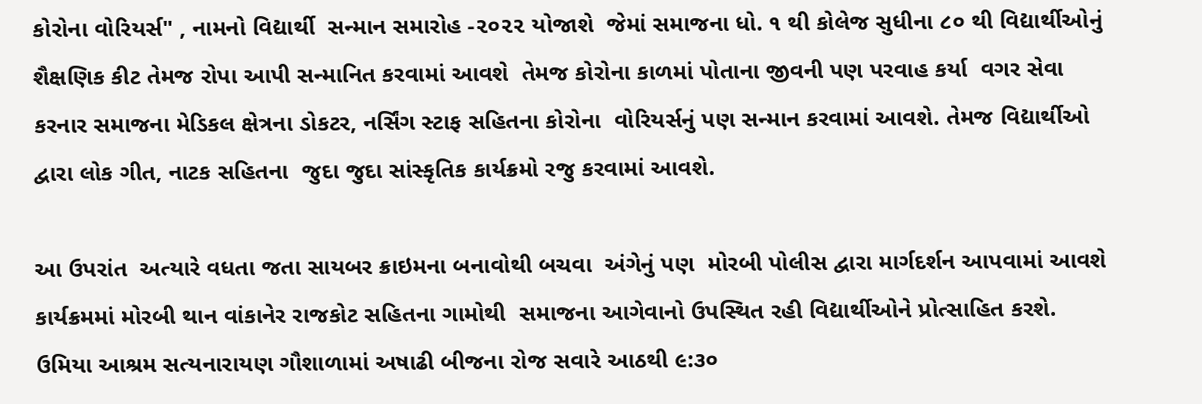કોરોના વોરિયર્સ" , નામનો વિદ્યાર્થી  સન્માન સમારોહ -૨૦૨૨ યોજાશે  જેમાં સમાજના ધો. ૧ થી કોલેજ સુધીના ૮૦ થી વિદ્યાર્થીઓનું શૈક્ષણિક કીટ તેમજ રોપા આપી સન્માનિત કરવામાં આવશે  તેમજ કોરોના કાળમાં પોતાના જીવની પણ પરવાહ કર્યા  વગર સેવા કરનાર સમાજના મેડિકલ ક્ષેત્રના ડોકટર, નર્સિંગ સ્ટાફ સહિતના કોરોના  વોરિયર્સનું પણ સન્માન કરવામાં આવશે. તેમજ વિદ્યાર્થીઓ દ્વારા લોક ગીત, નાટક સહિતના  જુદા જુદા સાંસ્કૃતિક કાર્યક્રમો રજુ કરવામાં આવશે.

આ ઉપરાંત  અત્યારે વધતા જતા સાયબર ક્રાઇમના બનાવોથી બચવા  અંગેનું પણ  મોરબી પોલીસ દ્વારા માર્ગદર્શન આપવામાં આવશે   કાર્યક્રમમાં મોરબી થાન વાંકાનેર રાજકોટ સહિતના ગામોથી  સમાજના આગેવાનો ઉપસ્થિત રહી વિદ્યાર્થીઓને પ્રોત્સાહિત કરશે. ઉમિયા આશ્રમ સત્યનારાયણ ગૌશાળામાં અષાઢી બીજના રોજ સવારે આઠથી ૯:૩૦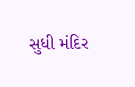સુધી મંદિર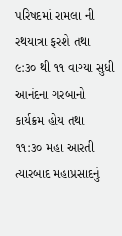પરિષદમાં રામલા ની રથયાત્રા ફરશે તથા ૯:૩૦ થી ૧૧ વાગ્યા સુધી આનંદના ગરબાનો કાર્યક્રમ હોય તથા ૧૧:૩૦ મહા આરતી ત્યારબાદ મહાપ્રસાદનું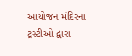આયોજન મંદિરના ટ્રસ્ટીઓ દ્વારા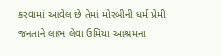કરવામાં આવેલ છે તેમાં મોરબીની ધર્મ પ્રેમી જનતાને લાભ લેવા ઉમિયા આશ્રમના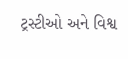ટ્રસ્ટીઓ અને વિશ્વ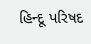હિન્દૂ પરિષદ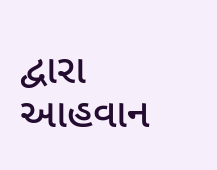દ્વારા આહવાન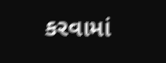કરવામાં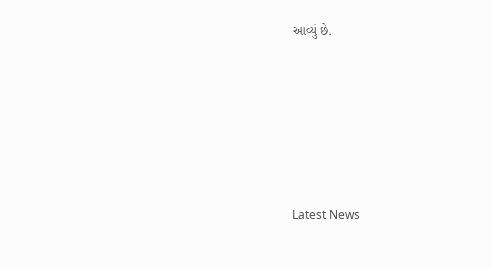આવ્યું છે.






Latest News